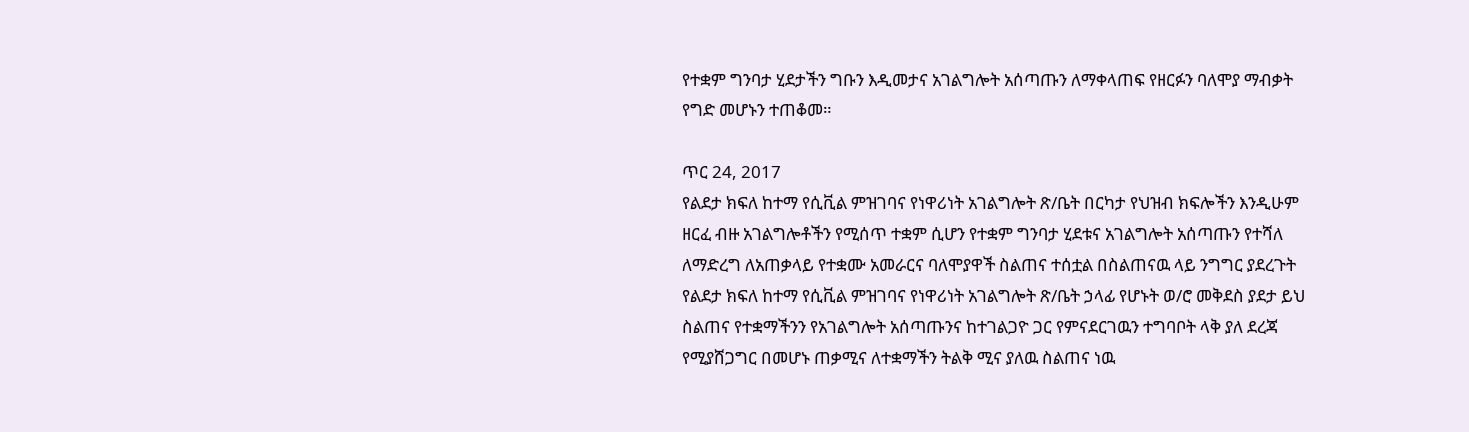የተቋም ግንባታ ሂደታችን ግቡን እዲመታና አገልግሎት አሰጣጡን ለማቀላጠፍ የዘርፉን ባለሞያ ማብቃት የግድ መሆኑን ተጠቆመ።

ጥር 24, 2017
የልደታ ክፍለ ከተማ የሲቪል ምዝገባና የነዋሪነት አገልግሎት ጽ/ቤት በርካታ የህዝብ ክፍሎችን እንዲሁም ዘርፈ ብዙ አገልግሎቶችን የሚሰጥ ተቋም ሲሆን የተቋም ግንባታ ሂደቱና አገልግሎት አሰጣጡን የተሻለ ለማድረግ ለአጠቃላይ የተቋሙ አመራርና ባለሞያዋች ስልጠና ተሰቷል በስልጠናዉ ላይ ንግግር ያደረጉት የልደታ ክፍለ ከተማ የሲቪል ምዝገባና የነዋሪነት አገልግሎት ጽ/ቤት ኃላፊ የሆኑት ወ/ሮ መቅደስ ያደታ ይህ ስልጠና የተቋማችንን የአገልግሎት አሰጣጡንና ከተገልጋዮ ጋር የምናደርገዉን ተግባቦት ላቅ ያለ ደረጃ የሚያሸጋግር በመሆኑ ጠቃሚና ለተቋማችን ትልቅ ሚና ያለዉ ስልጠና ነዉ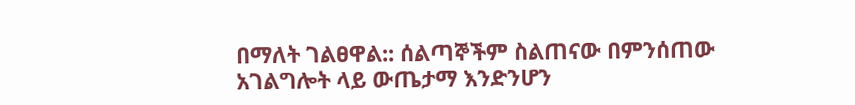በማለት ገልፀዋል:: ሰልጣኞችም ስልጠናው በምንሰጠው አገልግሎት ላይ ውጤታማ እንድንሆን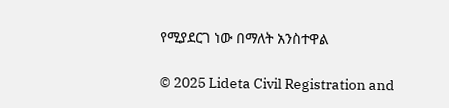የሚያደርገ ነው በማለት አንስተዋል

© 2025 Lideta Civil Registration and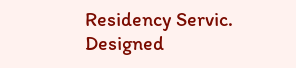Residency Servic. Designed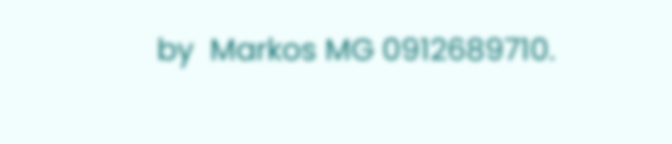by  Markos MG 0912689710.